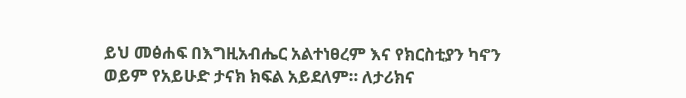ይህ መፅሐፍ በእግዚአብሔር አልተነፀረም እና የክርስቲያን ካኖን ወይም የአይሁድ ታናክ ክፍል አይደለም። ለታሪክና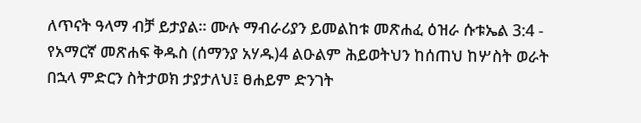ለጥናት ዓላማ ብቻ ይታያል። ሙሉ ማብራሪያን ይመልከቱ መጽሐፈ ዕዝራ ሱቱኤል 3:4 - የአማርኛ መጽሐፍ ቅዱስ (ሰማንያ አሃዱ)4 ልዑልም ሕይወትህን ከሰጠህ ከሦስት ወራት በኋላ ምድርን ስትታወክ ታያታለህ፤ ፀሐይም ድንገት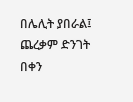በሌሊት ያበራል፤ ጨረቃም ድንገት በቀን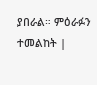ያበራል። ምዕራፉን ተመልከት |